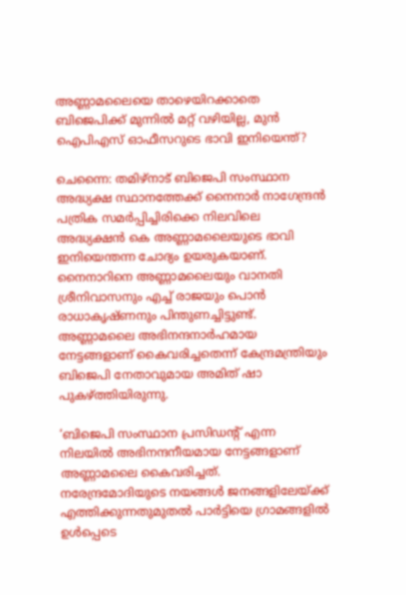അണ്ണാമലൈയെ താഴെയിറക്കാതെ ബിജെപിക്ക് മുന്നിൽ മറ്റ് വഴിയില്ല, മുൻ ഐപിഎസ് ഓഫീസറുടെ ഭാവി ഇനിയെന്ത്?

ചെന്നൈ: തമിഴ്നാട് ബിജെപി സംസ്ഥാന അദ്ധ്യക്ഷ സ്ഥാനത്തേക്ക് നൈനാർ നാഗേന്ദ്രൻ പത്രിക സമർപ്പിച്ചിരിക്കെ നിലവിലെ അദ്ധ്യക്ഷൻ കെ അണ്ണാമലൈയുടെ ഭാവി ഇനിയെന്തന്ന ചോദ്യം ഉയരുകയാണ്. നൈനാറിനെ അണ്ണാമലൈയും വാനതി ശ്രീനിവാസനും എച്ച് രാജയും പൊൻ രാധാകൃഷ്ണനും പിന്തുണച്ചിട്ടുണ്ട്. അണ്ണാമലൈ അഭിനന്ദനാർഹമായ നേട്ടങ്ങളാണ് കൈവരിച്ചതെന്ന് കേന്ദ്രമന്ത്രിയും ബിജെപി നേതാവുമായ അമിത് ഷാ പുകഴ്‌ത്തിയിരുന്നു.

‘ബിജെപി സംസ്ഥാന പ്രസിഡന്റ് എന്ന നിലയിൽ അഭിനന്ദനീയമായ നേട്ടങ്ങളാണ് അണ്ണാമലൈ കൈവരിച്ചത്. നരേന്ദ്രമോദിയുടെ നയങ്ങൾ ജനങ്ങളിലേയ്ക്ക് എത്തിക്കുന്നതുമുതൽ പാർട്ടിയെ ഗ്രാമങ്ങളിൽ ഉൾപ്പെടെ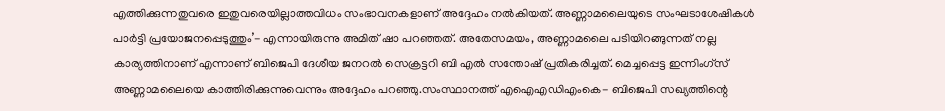എത്തിക്കുന്നതുവരെ ഇതുവരെയില്ലാത്തവിധം സംഭാവനകളാണ് അദ്ദേഹം നൽകിയത്. അണ്ണാമലൈയുടെ സംഘടാശേഷികൾ പാർട്ടി പ്രയോജനപ്പെടുത്തും’- എന്നായിരുന്നു അമിത് ഷാ പറഞ്ഞത്. അതേസമയം, അണ്ണാമലൈ പടിയിറങ്ങുന്നത് നല്ല കാര്യത്തിനാണ് എന്നാണ് ബിജെപി ദേശീയ ജനറൽ സെക്രട്ടറി ബി എൽ സന്തോഷ് പ്രതികരിച്ചത്. മെച്ചപ്പെട്ട ഇന്നിംഗ്‌സ് അണ്ണാമലൈയെ കാത്തിരിക്കുന്നുവെന്നും അദ്ദേഹം പറഞ്ഞു.സംസ്ഥാനത്ത് എഐഎഡിഎംകെ- ബിജെപി സഖ്യത്തിന്റെ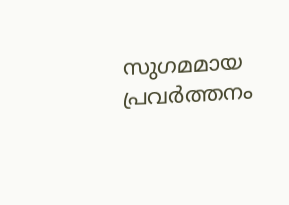സുഗമമായ പ്രവർത്തനം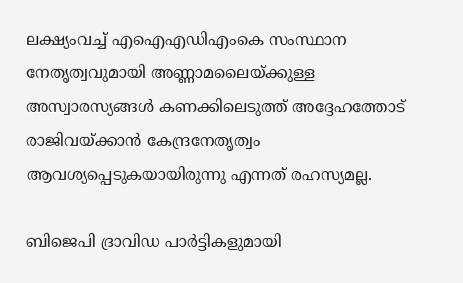ലക്ഷ്യംവച്ച് എഐഎഡിഎംകെ സംസ്ഥാന നേതൃത്വവുമായി അണ്ണാമലൈയ്ക്കുള്ള അസ്വാരസ്യങ്ങൾ കണക്കിലെടുത്ത് അദ്ദേഹത്തോട് രാജിവയ്ക്കാൻ കേന്ദ്രനേതൃത്വം ആവശ്യപ്പെടുകയായിരുന്നു എന്നത് രഹസ്യമല്ല.

ബിജെപി ദ്രാവിഡ പാർട്ടികളുമായി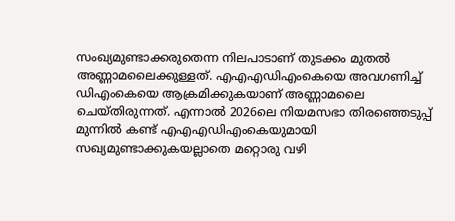സംഖ്യമുണ്ടാക്കരുതെന്ന നിലപാടാണ് തുടക്കം മുതൽ അണ്ണാമലൈക്കുള്ളത്. എഎഎഡിഎംകെയെ അവഗണിച്ച് ഡിഎംകെയെ ആക്രമിക്കുകയാണ് അണ്ണാമലൈ ചെയ്തിരുന്നത്. എന്നാൽ 2026ലെ നിയമസഭാ തിരഞ്ഞെടുപ്പ് മുന്നിൽ കണ്ട് എഎഎഡിഎംകെയുമായി സഖ്യമുണ്ടാക്കുകയല്ലാതെ മറ്റൊരു വഴി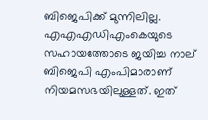ബിജെപിക്ക് മുന്നിലില്ല. എഎഎഡിഎംകെയുടെ സഹായത്തോടെ ജയിച്ച നാല് ബിജെപി എംപിമാരാണ് നിയമസഭയിലുള്ളത്. ഇത്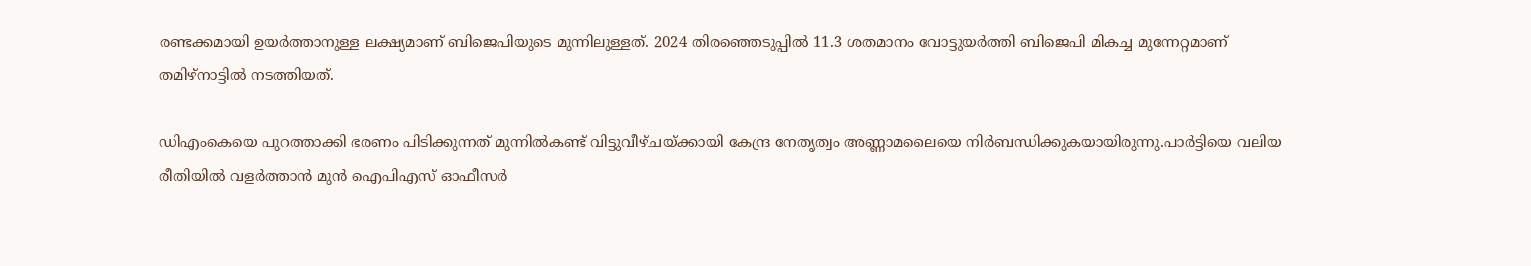രണ്ടക്കമായി ഉയർത്താനുള്ള ലക്ഷ്യമാണ് ബിജെപിയുടെ മുന്നിലുള്ളത്. 2024 തിരഞ്ഞെടുപ്പിൽ 11.3 ശതമാനം വോട്ടുയർത്തി ബിജെപി മികച്ച മുന്നേറ്റമാണ് തമിഴ്‌നാട്ടിൽ നടത്തിയത്.

ഡിഎംകെയെ പുറത്താക്കി ഭരണം പിടിക്കുന്നത് മുന്നിൽകണ്ട് വിട്ടുവീഴ്‌ചയ്ക്കായി കേന്ദ്ര നേതൃത്വം അണ്ണാമലൈയെ നിർബന്ധിക്കുകയായിരുന്നു.പാർട്ടിയെ വലിയ രീതിയിൽ വളർത്താൻ മുൻ ഐപിഎസ് ഓഫീസർ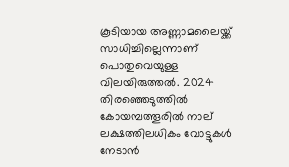കൂടിയായ അണ്ണാമലൈയ്ക്ക് സാധിച്ചില്ലെന്നാണ് പൊതുവെയുള്ള വിലയിരുത്തൽ. 2024 തിരഞ്ഞെടുത്തിൽ കോയമ്പത്തൂരിൽ നാല് ലക്ഷത്തിലധികം വോട്ടുകൾ നേടാൻ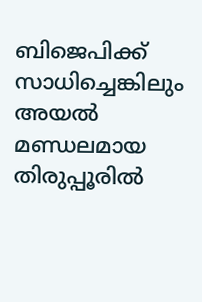ബിജെപിക്ക് സാധിച്ചെങ്കിലും അയൽ മണ്ഡലമായ തിരുപ്പൂരിൽ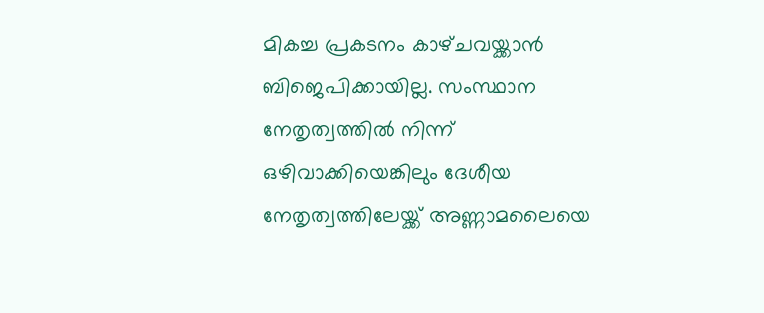മികച്ച പ്രകടനം കാഴ്‌ചവയ്ക്കാൻ ബിജെപിക്കായില്ല. സംസ്ഥാന നേതൃത്വത്തിൽ നിന്ന് ഒഴിവാക്കിയെങ്കിലും ദേശീയ നേതൃത്വത്തിലേയ്ക്ക് അണ്ണാമലൈയെ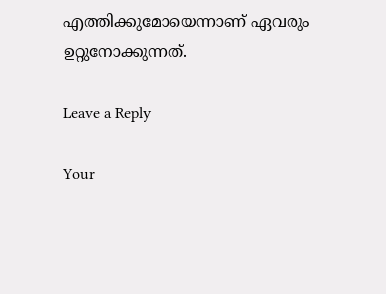എത്തിക്കുമോയെന്നാണ് ഏവരും ഉറ്റുനോക്കുന്നത്.

Leave a Reply

Your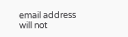email address will not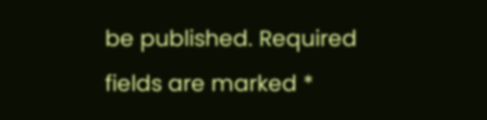be published. Required fields are marked *